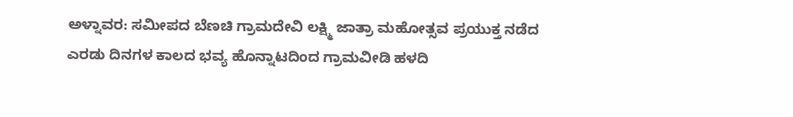ಅಳ್ನಾವರ: ಸಮೀಪದ ಬೆಣಚಿ ಗ್ರಾಮದೇವಿ ಲಕ್ಷ್ಮಿ ಜಾತ್ರಾ ಮಹೋತ್ಸವ ಪ್ರಯುಕ್ತ ನಡೆದ ಎರಡು ದಿನಗಳ ಕಾಲದ ಭವ್ಯ ಹೊನ್ನಾಟದಿಂದ ಗ್ರಾಮವೀಡಿ ಹಳದಿ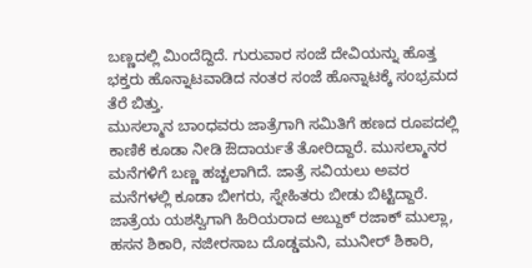ಬಣ್ಣದಲ್ಲಿ ಮಿಂದೆದ್ದಿದೆ. ಗುರುವಾರ ಸಂಜೆ ದೇವಿಯನ್ನು ಹೊತ್ತ ಭಕ್ತರು ಹೊನ್ನಾಟವಾಡಿದ ನಂತರ ಸಂಜೆ ಹೊನ್ನಾಟಕ್ಕೆ ಸಂಭ್ರಮದ ತೆರೆ ಬಿತ್ತು.
ಮುಸಲ್ಮಾನ ಬಾಂಧವರು ಜಾತ್ರೆಗಾಗಿ ಸಮಿತಿಗೆ ಹಣದ ರೂಪದಲ್ಲಿ ಕಾಣಿಕೆ ಕೂಡಾ ನೀಡಿ ಔದಾರ್ಯತೆ ತೋರಿದ್ದಾರೆ. ಮುಸಲ್ಮಾನರ ಮನೆಗಳಿಗೆ ಬಣ್ಣ ಹಚ್ಚಲಾಗಿದೆ. ಜಾತ್ರೆ ಸವಿಯಲು ಅವರ ಮನೆಗಳಲ್ಲಿ ಕೂಡಾ ಬೀಗರು, ಸ್ನೇಹಿತರು ಬೀಡು ಬಿಟ್ಟಿದ್ದಾರೆ. ಜಾತ್ರೆಯ ಯಶಸ್ವಿಗಾಗಿ ಹಿರಿಯರಾದ ಅಬ್ದುಕ್ ರಜಾಕ್ ಮುಲ್ಲಾ, ಹಸನ ಶಿಕಾರಿ, ನಜೀರಸಾಬ ದೊಡ್ಡಮನಿ, ಮುನೀರ್ ಶಿಕಾರಿ,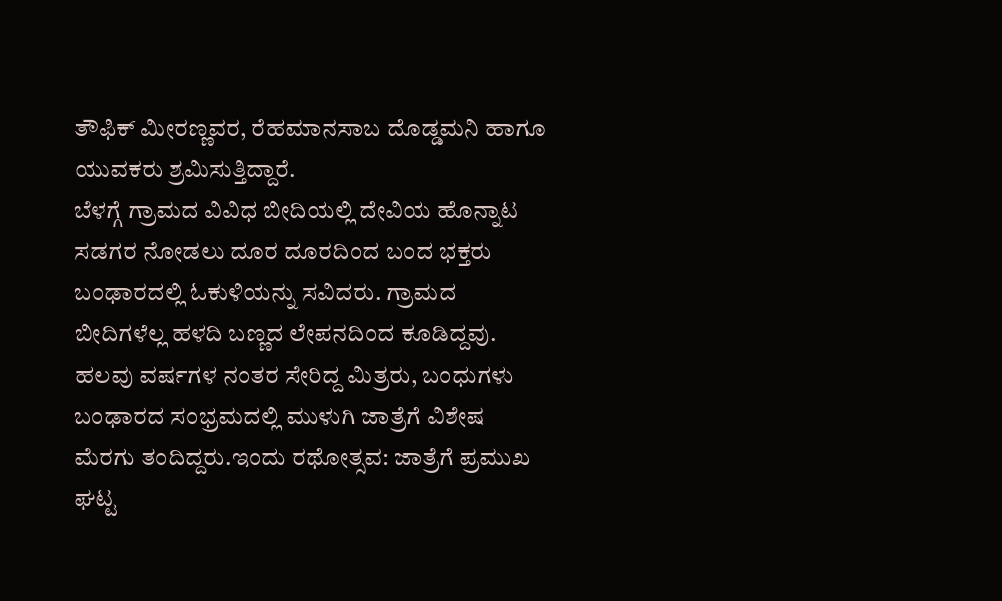ತೌಫಿಕ್ ಮೀರಣ್ಣವರ, ರೆಹಮಾನಸಾಬ ದೊಡ್ಡಮನಿ ಹಾಗೂ ಯುವಕರು ಶ್ರಮಿಸುತ್ತಿದ್ದಾರೆ.
ಬೆಳಗ್ಗೆ ಗ್ರಾಮದ ವಿವಿಧ ಬೀದಿಯಲ್ಲಿ ದೇವಿಯ ಹೊನ್ನಾಟ ಸಡಗರ ನೋಡಲು ದೂರ ದೂರದಿಂದ ಬಂದ ಭಕ್ತರು ಬಂಢಾರದಲ್ಲಿ ಓಕುಳಿಯನ್ನು ಸವಿದರು. ಗ್ರಾಮದ ಬೀದಿಗಳೆಲ್ಲ ಹಳದಿ ಬಣ್ಣದ ಲೇಪನದಿಂದ ಕೂಡಿದ್ದವು. ಹಲವು ವರ್ಷಗಳ ನಂತರ ಸೇರಿದ್ದ ಮಿತ್ರರು, ಬಂಧುಗಳು ಬಂಢಾರದ ಸಂಭ್ರಮದಲ್ಲಿ ಮುಳುಗಿ ಜಾತ್ರೆಗೆ ವಿಶೇಷ ಮೆರಗು ತಂದಿದ್ದರು.ಇಂದು ರಥೋತ್ಸವ: ಜಾತ್ರೆಗೆ ಪ್ರಮುಖ ಘಟ್ಟ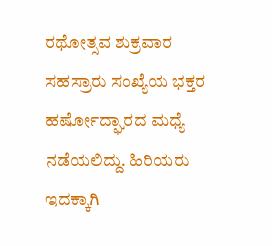ರಥೋತ್ಸವ ಶುಕ್ರವಾರ ಸಹಸ್ರಾರು ಸಂಖ್ಯೆಯ ಭಕ್ತರ ಹರ್ಷೋದ್ಘಾರದ ಮಧ್ಯೆ ನಡೆಯಲಿದ್ದು. ಹಿರಿಯರು ಇದಕ್ಕಾಗಿ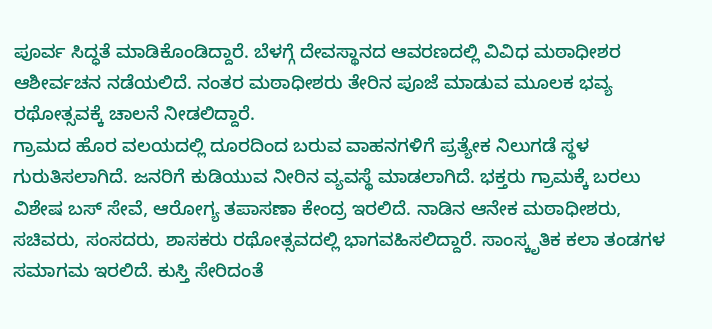ಪೂರ್ವ ಸಿದ್ಧತೆ ಮಾಡಿಕೊಂಡಿದ್ದಾರೆ. ಬೆಳಗ್ಗೆ ದೇವಸ್ಥಾನದ ಆವರಣದಲ್ಲಿ ವಿವಿಧ ಮಠಾಧೀಶರ ಆಶೀರ್ವಚನ ನಡೆಯಲಿದೆ. ನಂತರ ಮಠಾಧೀಶರು ತೇರಿನ ಪೂಜೆ ಮಾಡುವ ಮೂಲಕ ಭವ್ಯ ರಥೋತ್ಸವಕ್ಕೆ ಚಾಲನೆ ನೀಡಲಿದ್ದಾರೆ.
ಗ್ರಾಮದ ಹೊರ ವಲಯದಲ್ಲಿ ದೂರದಿಂದ ಬರುವ ವಾಹನಗಳಿಗೆ ಪ್ರತ್ಯೇಕ ನಿಲುಗಡೆ ಸ್ಥಳ ಗುರುತಿಸಲಾಗಿದೆ. ಜನರಿಗೆ ಕುಡಿಯುವ ನೀರಿನ ವ್ಯವಸ್ಥೆ ಮಾಡಲಾಗಿದೆ. ಭಕ್ತರು ಗ್ರಾಮಕ್ಕೆ ಬರಲು ವಿಶೇಷ ಬಸ್ ಸೇವೆ, ಆರೋಗ್ಯ ತಪಾಸಣಾ ಕೇಂದ್ರ ಇರಲಿದೆ. ನಾಡಿನ ಆನೇಕ ಮಠಾಧೀಶರು, ಸಚಿವರು, ಸಂಸದರು, ಶಾಸಕರು ರಥೋತ್ಸವದಲ್ಲಿ ಭಾಗವಹಿಸಲಿದ್ದಾರೆ. ಸಾಂಸ್ಕೃತಿಕ ಕಲಾ ತಂಡಗಳ ಸಮಾಗಮ ಇರಲಿದೆ. ಕುಸ್ತಿ ಸೇರಿದಂತೆ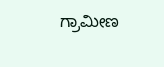ಗ್ರಾಮೀಣ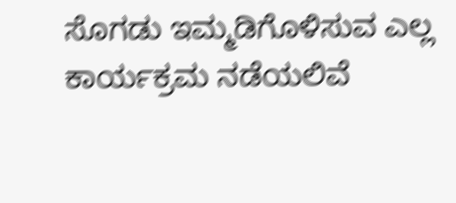ಸೊಗಡು ಇಮ್ಮಡಿಗೊಳಿಸುವ ಎಲ್ಲ ಕಾರ್ಯಕ್ರಮ ನಡೆಯಲಿವೆ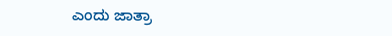ಎಂದು ಜಾತ್ರಾ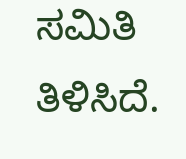ಸಮಿತಿ ತಿಳಿಸಿದೆ.